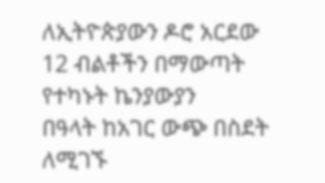ለኢትዮጵያውን ዶሮ አርደው 12 ብልቶችን በማውጣት የተካኑት ኬንያውያን
በዓላት ከአገር ውጭ በስደት ለሚገኙ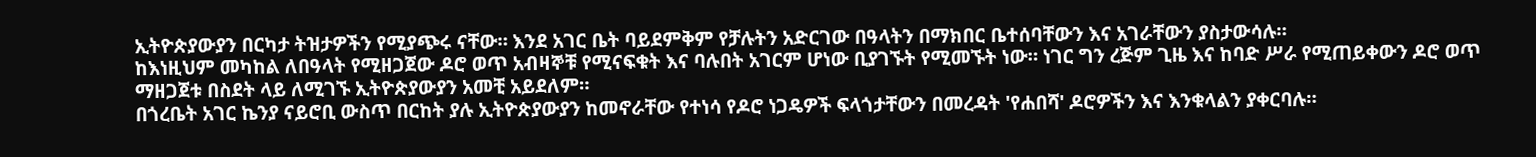ኢትዮጵያውያን በርካታ ትዝታዎችን የሚያጭሩ ናቸው። እንደ አገር ቤት ባይደምቅም የቻሉትን አድርገው በዓላትን በማክበር ቤተሰባቸውን እና አገራቸውን ያስታውሳሉ።
ከእነዚህም መካከል ለበዓላት የሚዘጋጀው ዶሮ ወጥ አብዛኞቹ የሚናፍቁት እና ባሉበት አገርም ሆነው ቢያገኙት የሚመኙት ነው። ነገር ግን ረጅም ጊዜ እና ከባድ ሥራ የሚጠይቀውን ዶሮ ወጥ ማዘጋጀቱ በስደት ላይ ለሚገኙ ኢትዮጵያውያን አመቺ አይደለም።
በጎረቤት አገር ኬንያ ናይሮቢ ውስጥ በርከት ያሉ ኢትዮጵያውያን ከመኖራቸው የተነሳ የዶሮ ነጋዴዎች ፍላጎታቸውን በመረዳት 'የሐበሻ' ዶሮዎችን እና እንቁላልን ያቀርባሉ።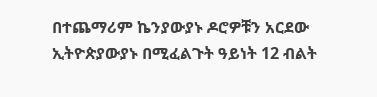በተጨማሪም ኬንያውያኑ ዶሮዎቹን አርደው ኢትዮጵያውያኑ በሚፈልጉት ዓይነት 12 ብልት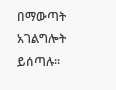በማውጣት አገልግሎት ይሰጣሉ።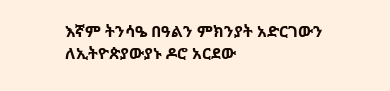እኛም ትንሳዔ በዓልን ምክንያት አድርገውን ለኢትዮጵያውያኑ ዶሮ አርደው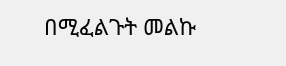በሚፈልጉት መልኩ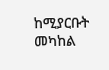ከሚያርቡት መካከል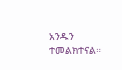አንዱን ተመልክተናል።